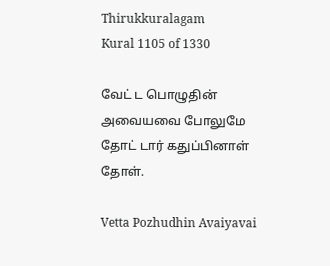Thirukkuralagam
Kural 1105 of 1330

வேட் ட பொழுதின் அவையவை போலுமே தோட் டார் கதுப்பினாள் தோள்.

Vetta Pozhudhin Avaiyavai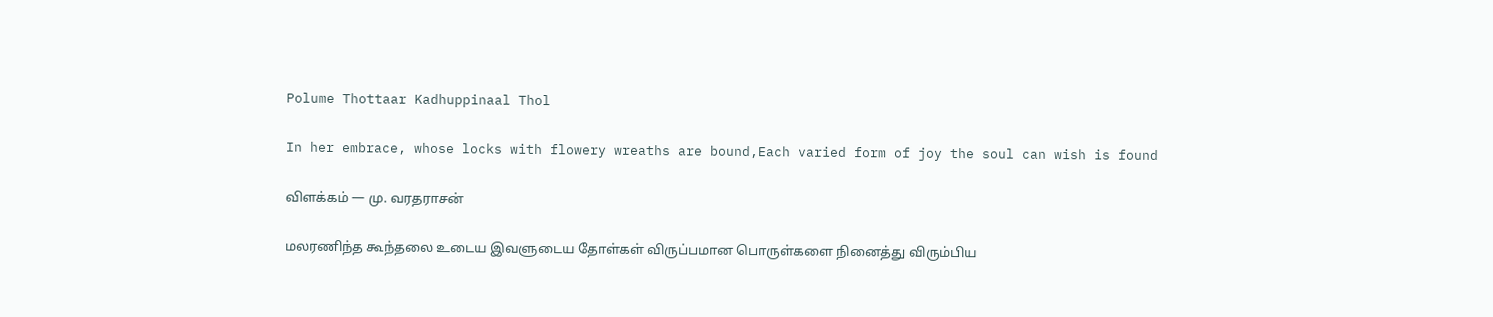Polume Thottaar Kadhuppinaal Thol

In her embrace, whose locks with flowery wreaths are bound,Each varied form of joy the soul can wish is found

விளக்கம் — மு. வரதராசன்

மலரணிந்த கூந்தலை உடைய இவளுடைய தோள்கள் விருப்பமான பொருள்களை நினைத்து விரும்பிய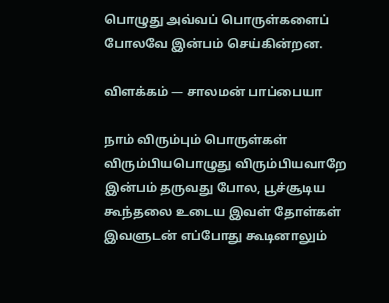பொழுது அவ்வப் பொருள்களைப் போலவே இன்பம் செய்கின்றன.

விளக்கம் — சாலமன் பாப்பையா

நாம் விரும்பும் பொருள்கள் விரும்பியபொழுது விரும்பியவாறே இன்பம் தருவது போல, பூச்சூடிய கூந்தலை உடைய இவள் தோள்கள் இவளுடன் எப்போது கூடினாலும்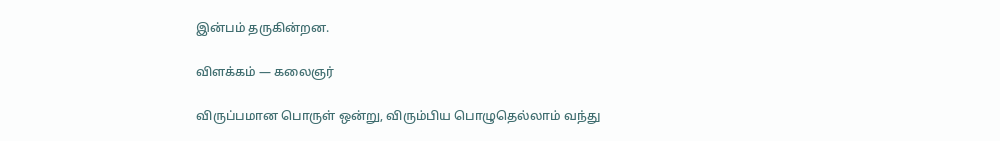இன்பம் தருகின்றன.

விளக்கம் — கலைஞர்

விருப்பமான பொருள் ஒன்று, விரும்பிய பொழுதெல்லாம் வந்து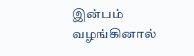இன்பம் வழங்கினால்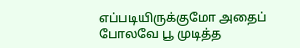எப்படியிருக்குமோ அதைப் போலவே பூ முடித்த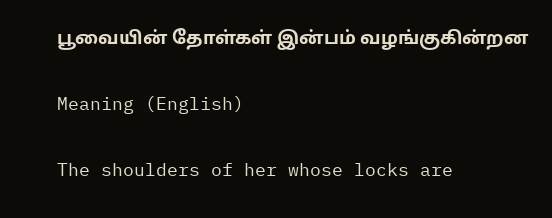பூவையின் தோள்கள் இன்பம் வழங்குகின்றன

Meaning (English)

The shoulders of her whose locks are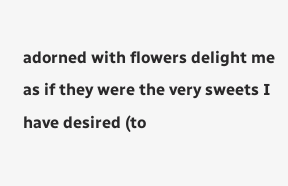adorned with flowers delight me as if they were the very sweets I have desired (to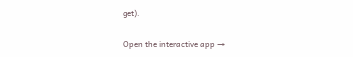get).

Open the interactive app →